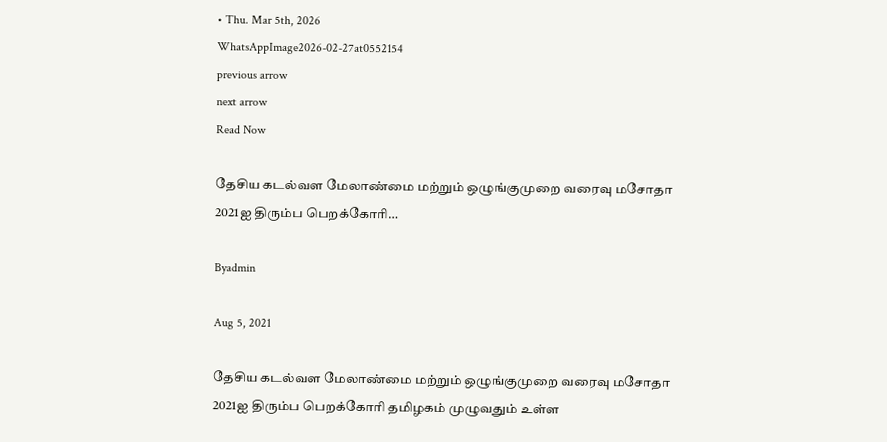• Thu. Mar 5th, 2026
WhatsAppImage2026-02-27at0552154
previous arrow
next arrow
Read Now

தேசிய கடல்வள மேலாண்மை மற்றும் ஒழுங்குமுறை வரைவு மசோதா 2021ஐ திரும்ப பெறக்கோரி…

Byadmin

Aug 5, 2021

தேசிய கடல்வள மேலாண்மை மற்றும் ஒழுங்குமுறை வரைவு மசோதா 2021ஐ திரும்ப பெறக்கோரி தமிழகம் முழுவதும் உள்ள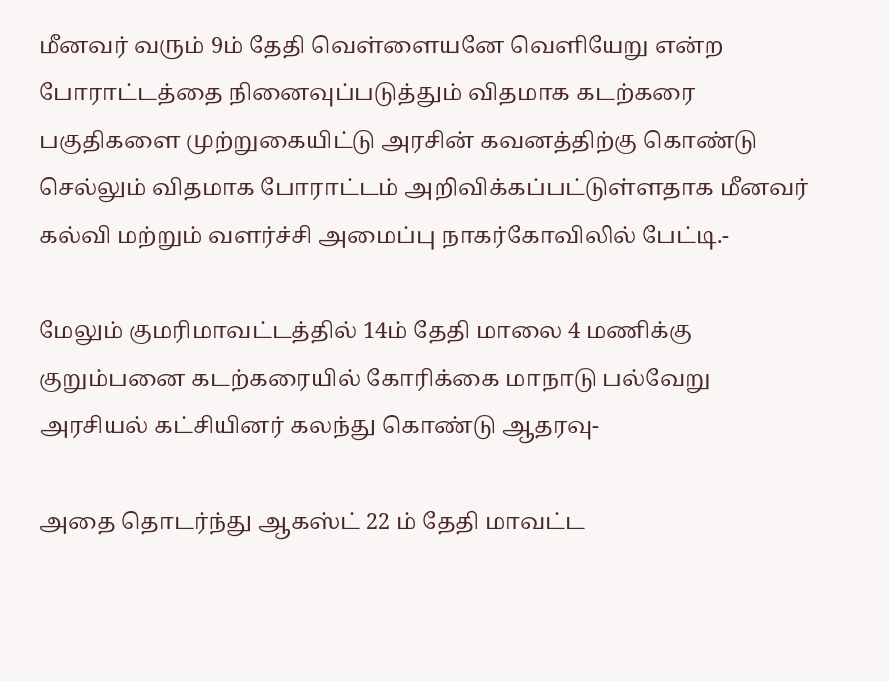மீனவர் வரும் 9ம் தேதி வெள்ளையனே வெளியேறு என்ற போராட்டத்தை நினைவுப்படுத்தும் விதமாக கடற்கரை பகுதிகளை முற்றுகையிட்டு அரசின் கவனத்திற்கு கொண்டு செல்லும் விதமாக போராட்டம் அறிவிக்கப்பட்டுள்ளதாக மீனவர் கல்வி மற்றும் வளர்ச்சி அமைப்பு நாகர்கோவிலில் பேட்டி.-

மேலும் குமரிமாவட்டத்தில் 14ம் தேதி மாலை 4 மணிக்கு குறும்பனை கடற்கரையில் கோரிக்கை மாநாடு பல்வேறு அரசியல் கட்சியினர் கலந்து கொண்டு ஆதரவு-

அதை தொடர்ந்து ஆகஸ்ட் 22 ம் தேதி மாவட்ட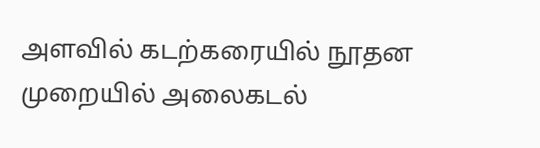அளவில் கடற்கரையில் நூதன முறையில் அலைகடல்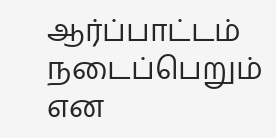ஆர்ப்பாட்டம் நடைப்பெறும் என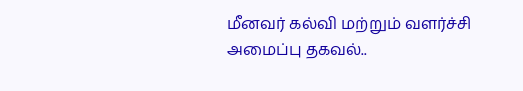மீனவர் கல்வி மற்றும் வளர்ச்சி அமைப்பு தகவல்..